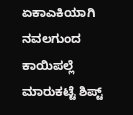ಏಕಾಎಕಿಯಾಗಿ ನವಲಗುಂದ ಕಾಯಿಪಲ್ಲೆ ಮಾರುಕಟ್ಟೆ ಶಿಪ್ಟ್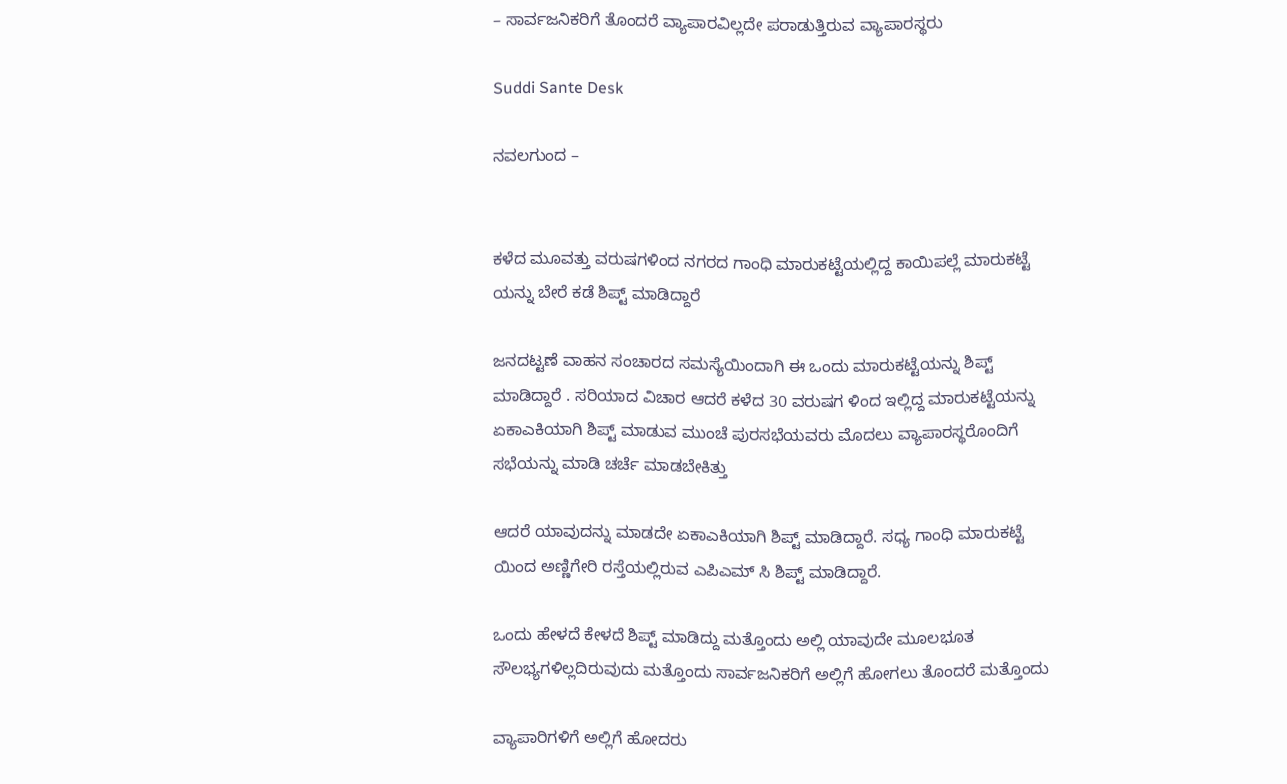– ಸಾರ್ವಜನಿಕರಿಗೆ ತೊಂದರೆ ವ್ಯಾಪಾರವಿಲ್ಲದೇ ಪರಾಡುತ್ತಿರುವ ವ್ಯಾಪಾರಸ್ಥರು

Suddi Sante Desk

ನವಲಗುಂದ –


ಕಳೆದ ಮೂವತ್ತು ವರುಷಗಳಿಂದ ನಗರದ ಗಾಂಧಿ ಮಾರುಕಟ್ಟೆಯಲ್ಲಿದ್ದ ಕಾಯಿಪಲ್ಲೆ ಮಾರುಕಟ್ಟೆ ಯನ್ನು ಬೇರೆ ಕಡೆ ಶಿಪ್ಟ್ ಮಾಡಿದ್ದಾರೆ

ಜನದಟ್ಟಣೆ ವಾಹನ ಸಂಚಾರದ ಸಮಸ್ಯೆಯಿಂದಾಗಿ ಈ ಒಂದು ಮಾರುಕಟ್ಟೆಯನ್ನು ಶಿಪ್ಟ್ ಮಾಡಿದ್ದಾರೆ . ಸರಿಯಾದ ವಿಚಾರ ಆದರೆ ಕಳೆದ 30 ವರುಷಗ ಳಿಂದ ಇಲ್ಲಿದ್ದ ಮಾರುಕಟ್ಟೆಯನ್ನು ಏಕಾಎಕಿಯಾಗಿ ಶಿಪ್ಟ್ ಮಾಡುವ ಮುಂಚೆ ಪುರಸಭೆಯವರು ಮೊದಲು ವ್ಯಾಪಾರಸ್ಥರೊಂದಿಗೆ ಸಭೆಯನ್ನು ಮಾಡಿ ಚರ್ಚೆ ಮಾಡಬೇಕಿತ್ತು

ಆದರೆ ಯಾವುದನ್ನು ಮಾಡದೇ ಏಕಾಎಕಿಯಾಗಿ ಶಿಪ್ಟ್ ಮಾಡಿದ್ದಾರೆ. ಸಧ್ಯ ಗಾಂಧಿ ಮಾರುಕಟ್ಟೆ ಯಿಂದ ಅಣ್ಣಿಗೇರಿ ರಸ್ತೆಯಲ್ಲಿರುವ ಎಪಿಎಮ್ ಸಿ ಶಿಪ್ಟ್ ಮಾಡಿದ್ದಾರೆ.

ಒಂದು ಹೇಳದೆ ಕೇಳದೆ ಶಿಪ್ಟ್ ಮಾಡಿದ್ದು ಮತ್ತೊಂದು ಅಲ್ಲಿ ಯಾವುದೇ ಮೂಲಭೂತ ಸೌಲಭ್ಯಗಳಿಲ್ಲದಿರುವುದು ಮತ್ತೊಂದು ಸಾರ್ವಜನಿಕರಿಗೆ ಅಲ್ಲಿಗೆ ಹೋಗಲು ತೊಂದರೆ ಮತ್ತೊಂದು

ವ್ಯಾಪಾರಿಗಳಿಗೆ ಅಲ್ಲಿಗೆ ಹೋದರು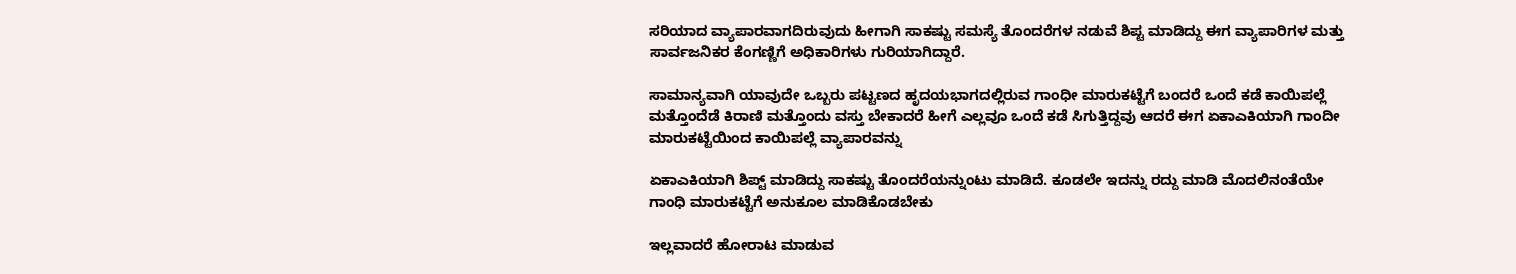ಸರಿಯಾದ ವ್ಯಾಪಾರವಾಗದಿರುವುದು ಹೀಗಾಗಿ ಸಾಕಷ್ಟು ಸಮಸ್ಯೆ ತೊಂದರೆಗಳ ನಡುವೆ ಶಿಪ್ಟ ಮಾಡಿದ್ದು ಈಗ ವ್ಯಾಪಾರಿಗಳ ಮತ್ತು ಸಾರ್ವಜನಿಕರ ಕೆಂಗಣ್ಣಿಗೆ ಅಧಿಕಾರಿಗಳು ಗುರಿಯಾಗಿದ್ದಾರೆ.

ಸಾಮಾನ್ಯವಾಗಿ ಯಾವುದೇ ಒಬ್ಬರು ಪಟ್ಟಣದ ಹೃದಯಭಾಗದಲ್ಲಿರುವ ಗಾಂಧೀ ಮಾರುಕಟ್ಟೆಗೆ ಬಂದರೆ ಒಂದೆ ಕಡೆ ಕಾಯಿಪಲ್ಲೆ ಮತ್ತೊಂದೆಡೆ ಕಿರಾಣಿ ಮತ್ತೊಂದು ವಸ್ತು ಬೇಕಾದರೆ ಹೀಗೆ ಎಲ್ಲವೂ ಒಂದೆ ಕಡೆ ಸಿಗುತ್ತಿದ್ದವು ಆದರೆ ಈಗ ಏಕಾಎಕಿಯಾಗಿ ಗಾಂದೀ ಮಾರುಕಟ್ಟೆಯಿಂದ ಕಾಯಿಪಲ್ಲೆ ವ್ಯಾಪಾರವನ್ನು

ಏಕಾಎಕಿಯಾಗಿ ಶಿಪ್ಟ್ ಮಾಡಿದ್ದು ಸಾಕಷ್ಟು ತೊಂದರೆಯನ್ನುಂಟು ಮಾಡಿದೆ. ಕೂಡಲೇ ಇದನ್ನು ರದ್ದು ಮಾಡಿ ಮೊದಲಿನಂತೆಯೇ ಗಾಂಧಿ ಮಾರುಕಟ್ಟೆಗೆ ಅನುಕೂಲ ಮಾಡಿಕೊಡಬೇಕು

ಇಲ್ಲವಾದರೆ ಹೋರಾಟ ಮಾಡುವ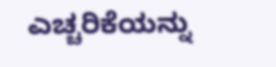ಎಚ್ಚರಿಕೆಯನ್ನು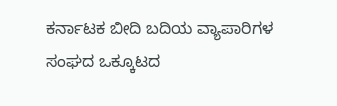ಕರ್ನಾಟಕ ಬೀದಿ ಬದಿಯ ವ್ಯಾಪಾರಿಗಳ ಸಂಘದ ಒಕ್ಕೂಟದ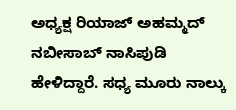ಅಧ್ಯಕ್ಷ ರಿಯಾಜ್ ಅಹಮ್ಮದ್ ನಬೀಸಾಬ್ ನಾಸಿಪುಡಿ ಹೇಳಿದ್ದಾರೆ. ಸಧ್ಯ ಮೂರು ನಾಲ್ಕು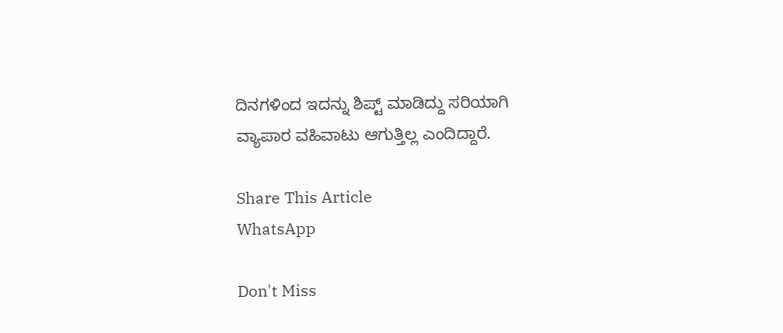ದಿನಗಳಿಂದ ಇದನ್ನು ಶಿಪ್ಟ್ ಮಾಡಿದ್ದು ಸರಿಯಾಗಿ ವ್ಯಾಪಾರ ವಹಿವಾಟು ಆಗುತ್ತಿಲ್ಲ ಎಂದಿದ್ದಾರೆ.

Share This Article
WhatsApp

Don't Miss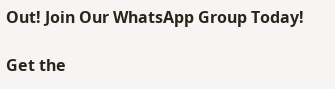Out! Join Our WhatsApp Group Today!

Get the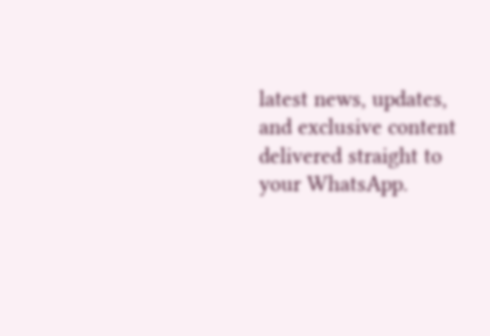latest news, updates, and exclusive content delivered straight to your WhatsApp.